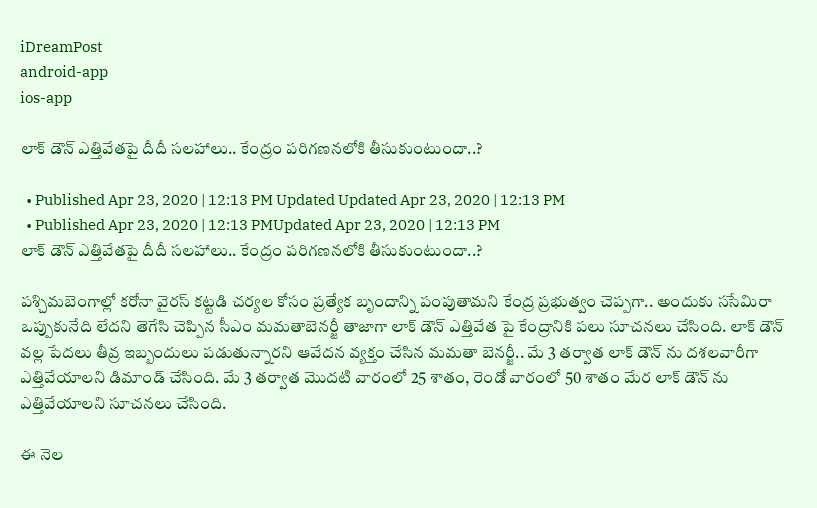iDreamPost
android-app
ios-app

లాక్ డౌన్ ఎత్తివేతపై దీదీ సలహాలు.. కేంద్రం పరిగణనలోకి తీసుకుంటుందా..?

  • Published Apr 23, 2020 | 12:13 PM Updated Updated Apr 23, 2020 | 12:13 PM
  • Published Apr 23, 2020 | 12:13 PMUpdated Apr 23, 2020 | 12:13 PM
లాక్ డౌన్ ఎత్తివేతపై దీదీ సలహాలు.. కేంద్రం పరిగణనలోకి తీసుకుంటుందా..?

పశ్చిమబెంగాల్లో కరోనా వైరస్ కట్టడి చర్యల కోసం ప్రత్యేక బృందాన్ని పంపుతామని కేంద్ర ప్రభుత్వం చెప్పగా.. అందుకు ససేమిరా ఒప్పుకునేది లేదని తెగేసి చెప్పిన సీఎం మమతాబెనర్జీ తాజాగా లాక్ డౌన్ ఎత్తివేత పై కేంద్రానికి పలు సూచనలు చేసింది. లాక్ డౌన్ వల్ల పేదలు తీవ్ర ఇబ్బందులు పడుతున్నారని ఆవేదన వ్యక్తం చేసిన మమతా బెనర్జీ.. మే 3 తర్వాత లాక్ డౌన్ ను దశలవారీగా ఎత్తివేయాలని డిమాండ్ చేసింది. మే 3 తర్వాత మొదటి వారంలో 25 శాతం, రెండో వారంలో 50 శాతం మేర లాక్ డౌన్ ను ఎత్తివేయాలని సూచనలు చేసింది.

ఈ నెల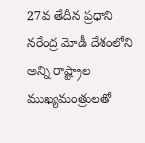27వ తేదీన ప్రధాని నరేంద్ర మోడీ దేశంలోని అన్ని రాష్ట్రాల ముఖ్యమంత్రులతో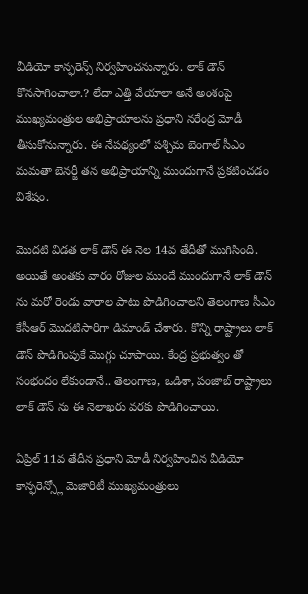వీడియో కాన్ఫరెన్స్ నిర్వహించనున్నారు. లాక్ డౌన్ కొనసాగించాలా.? లేదా ఎత్తి వేయాలా అనే అంశంపై ముఖ్యమంత్రుల అభిప్రాయాలను ప్రధాని నరేంద్ర మోడీ తీసుకోనున్నారు. ఈ నేపథ్యంలో పశ్చిమ బెంగాల్ సీఎం మమతా బెనర్జీ తన అభిప్రాయాన్ని ముందుగానే ప్రకటించడం విశేషం.

మొదటి విడత లాక్ డౌన్ ఈ నెల 14వ తేదీతో ముగిసింది. అయితే అంతకు వారం రోజుల ముందే ముందుగానే లాక్ డౌన్ ను మరో రెండు వారాల పాటు పొడిగించాలని తెలంగాణ సీఎం కేసీఆర్ మొదటిసారిగా డిమాండ్ చేశారు. కొన్ని రాష్ట్రాలు లాక్ డౌన్ పొడిగింపుకే మొగ్గు చూపాయి. కేంద్ర ప్రభుత్వం తో సంభందం లేకుండానే.. తెలంగాణ, ఒడిశా, పంజాబ్ రాష్ట్రాలు లాక్ డౌన్ ను ఈ నెలాఖరు వరకు పొడిగించాయి.

ఏప్రిల్ 11వ తేదీన ప్రధాని మోడీ నిర్వహించిన వీడియో కాన్ఫరెన్స్లో మెజారిటీ ముఖ్యమంత్రులు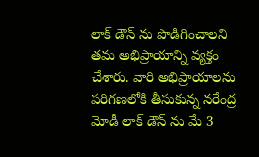లాక్ డౌన్ ను పొడిగించాలని తమ అభిప్రాయాన్ని వ్యక్తం చేశారు. వారి అభిప్రాయాలను పరిగణలోకి తీసుకున్న నరేంద్ర మోడీ లాక్ డౌన్ ను మే 3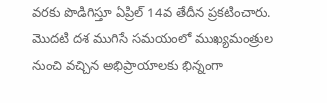వరకు పొడిగిస్తూ ఏప్రిల్ 14వ తేదీన ప్రకటించారు. మొదటి దశ ముగిసే సమయంలో ముఖ్యమంత్రుల నుంచి వచ్చిన అభిప్రాయాలకు భిన్నంగా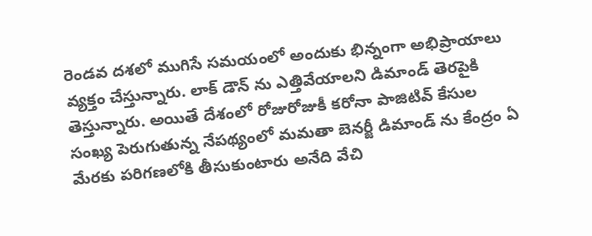రెండవ దశలో ముగిసే సమయంలో అందుకు భిన్నంగా అభిప్రాయాలు వ్యక్తం చేస్తున్నారు. లాక్ డౌన్ ను ఎత్తివేయాలని డిమాండ్ తెరపైకి తెస్తున్నారు. అయితే దేశంలో రోజురోజుకీ కరోనా పాజిటివ్ కేసుల సంఖ్య పెరుగుతున్న నేపథ్యంలో మమతా బెనర్జీ డిమాండ్ ను కేంద్రం ఏ మేరకు పరిగణలోకి తీసుకుంటారు అనేది వేచి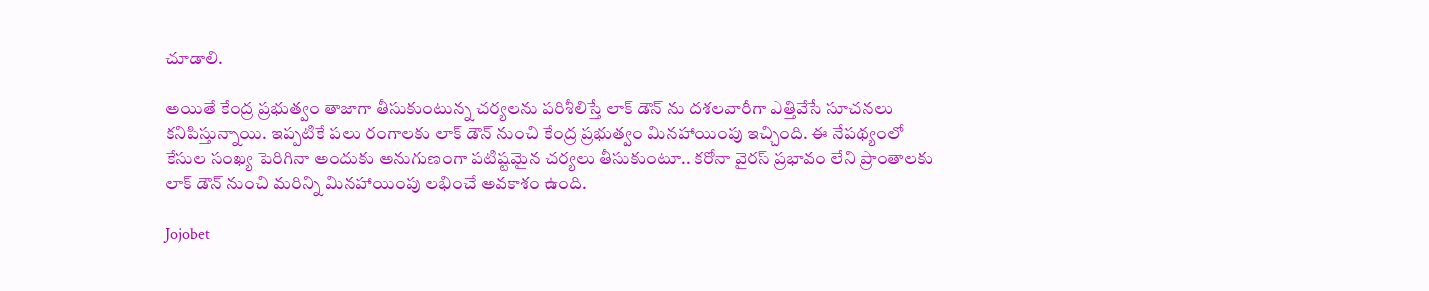చూడాలి.

అయితే కేంద్ర ప్రభుత్వం తాజాగా తీసుకుంటున్న చర్యలను పరిశీలిస్తే లాక్ డౌన్ ను దశలవారీగా ఎత్తివేసే సూచనలు కనిపిస్తున్నాయి. ఇప్పటికే పలు రంగాలకు లాక్ డౌన్ నుంచి కేంద్ర ప్రభుత్వం మినహాయింపు ఇచ్చింది. ఈ నేపథ్యంలో కేసుల సంఖ్య పెరిగినా అందుకు అనుగుణంగా పటిష్టమైన చర్యలు తీసుకుంటూ.. కరోనా వైరస్ ప్రభావం లేని ప్రాంతాలకు లాక్ డౌన్ నుంచి మరిన్ని మినహాయింపు లభించే అవకాశం ఉంది.

Jojobet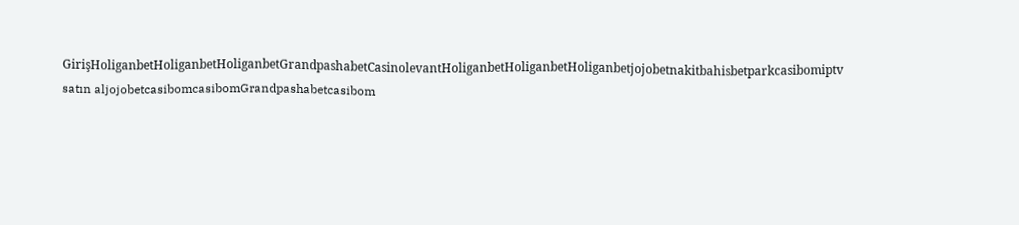GirişHoliganbetHoliganbetHoliganbetGrandpashabetCasinolevantHoliganbetHoliganbetHoliganbetjojobetnakitbahisbetparkcasibomiptv satın aljojobetcasibomcasibomGrandpashabetcasibom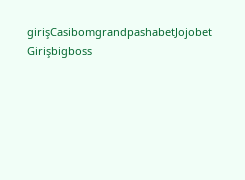girişCasibomgrandpashabetJojobet Girişbigboss